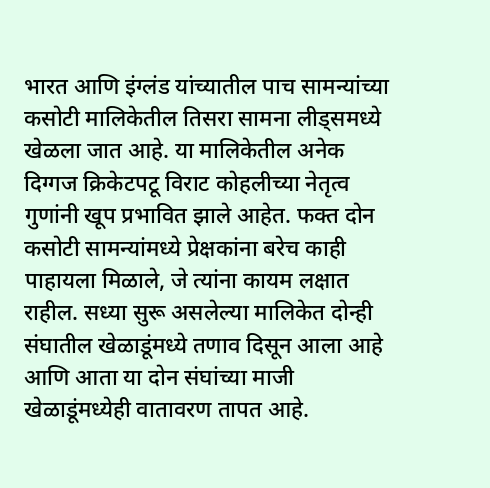भारत आणि इंग्लंड यांच्यातील पाच सामन्यांच्या कसोटी मालिकेतील तिसरा सामना लीड्समध्ये खेळला जात आहे. या मालिकेतील अनेक दिग्गज क्रिकेटपटू विराट कोहलीच्या नेतृत्व गुणांनी खूप प्रभावित झाले आहेत. फक्त दोन कसोटी सामन्यांमध्ये प्रेक्षकांना बरेच काही पाहायला मिळाले, जे त्यांना कायम लक्षात राहील. सध्या सुरू असलेल्या मालिकेत दोन्ही संघातील खेळाडूंमध्ये तणाव दिसून आला आहे आणि आता या दोन संघांच्या माजी खेळाडूंमध्येही वातावरण तापत आहे.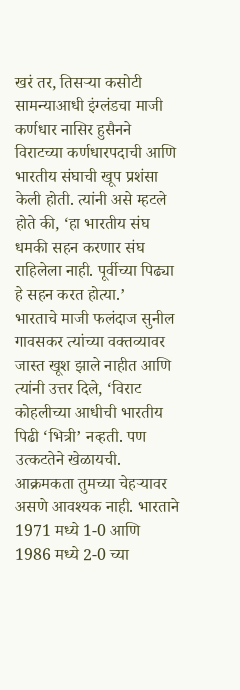खरं तर, तिसऱ्या कसोटी सामन्याआधी इंग्लंडचा माजी कर्णधार नासिर हुसैनने विराटच्या कर्णधारपदाची आणि भारतीय संघाची खूप प्रशंसा केली होती. त्यांनी असे म्हटले होते की, ‘हा भारतीय संघ धमकी सहन करणार संघ राहिलेला नाही. पूर्वीच्या पिढ्या हे सहन करत होत्या.’
भारताचे माजी फलंदाज सुनील गावसकर त्यांच्या वक्तव्यावर जास्त खूश झाले नाहीत आणि त्यांनी उत्तर दिले, ‘विराट कोहलीच्या आधीची भारतीय पिढी ‘भित्री’ नव्हती. पण उत्कटतेने खेळायची. आक्रमकता तुमच्या चेहऱ्यावर असणे आवश्यक नाही. भारताने 1971 मध्ये 1-0 आणि 1986 मध्ये 2-0 च्या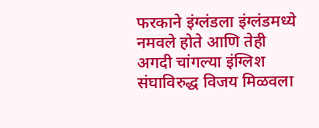फरकाने इंग्लंडला इंग्लंडमध्ये नमवले होते आणि तेही अगदी चांगल्या इंग्लिश संघाविरुद्ध विजय मिळवला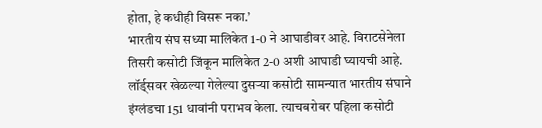होता, हे कधीही विसरू नका.’
भारतीय संघ सध्या मालिकेत 1-0 ने आघाडीवर आहे. विराटसेनेला तिसरी कसोटी जिंकून मालिकेत 2-0 अशी आघाडी घ्यायची आहे. लॉर्ड्सवर खेळल्या गेलेल्या दुसऱ्या कसोटी सामन्यात भारतीय संघाने इंग्लंडचा 151 धावांनी पराभव केला. त्याचबरोबर पहिला कसोटी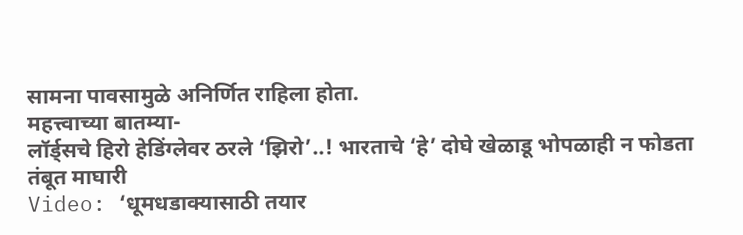सामना पावसामुळे अनिर्णित राहिला होता.
महत्त्वाच्या बातम्या-
लॉर्ड्सचे हिरो हेडिंग्लेवर ठरले ‘झिरो’..! भारताचे ‘हे’ दोघे खेळाडू भोपळाही न फोडता तंबूत माघारी
Video: ‘धूमधडाक्यासाठी तयार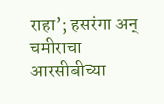राहा’; हसरंगा अन् चमीराचा आरसीबीच्या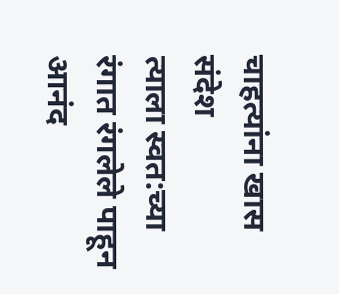चाहत्यांना खास संदेश
त्याला स्वत:च्या रंगात रंगलेले पाहून आनंद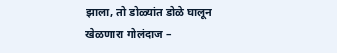झाला, तो डोळ्यांत डोळे घालून खेळणारा गोलंदाज –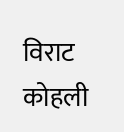विराट कोहली